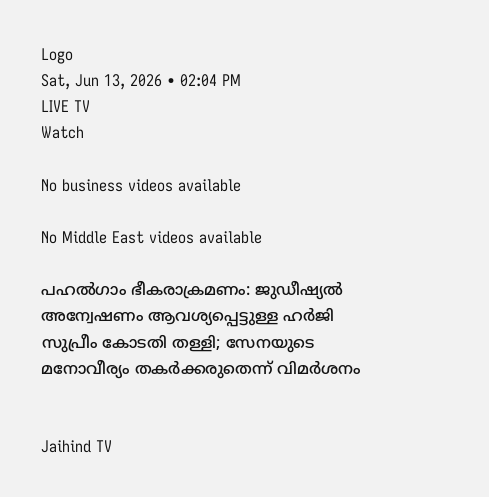Logo
Sat, Jun 13, 2026 • 02:04 PM
LIVE TV
Watch

No business videos available

No Middle East videos available

പഹല്‍ഗാം ഭീകരാക്രമണം: ജുഡീഷ്യല്‍ അന്വേഷണം ആവശ്യപ്പെട്ടുള്ള ഹര്‍ജി സുപ്രീം കോടതി തള്ളി; സേനയുടെ മനോവീര്യം തകര്‍ക്കരുതെന്ന് വിമര്‍ശനം


Jaihind TV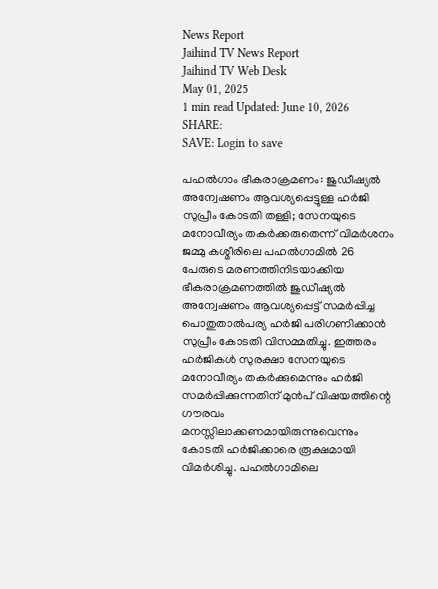News Report
Jaihind TV News Report
Jaihind TV Web Desk
May 01, 2025
1 min read Updated: June 10, 2026
SHARE:
SAVE: Login to save

പഹല്‍ഗാം ഭീകരാക്രമണം: ജുഡീഷ്യല്‍ അന്വേഷണം ആവശ്യപ്പെട്ടുള്ള ഹര്‍ജി സുപ്രീം കോടതി തള്ളി; സേനയുടെ മനോവീര്യം തകര്‍ക്കരുതെന്ന് വിമര്‍ശനം
ജമ്മു കശ്മീരിലെ പഹല്‍ഗാമില്‍ 26 പേരുടെ മരണത്തിനിടയാക്കിയ ഭീകരാക്രമണത്തില്‍ ജുഡീഷ്യല്‍ അന്വേഷണം ആവശ്യപ്പെട്ട് സമര്‍പ്പിച്ച പൊതുതാല്‍പര്യ ഹര്‍ജി പരിഗണിക്കാന്‍ സുപ്രീം കോടതി വിസമ്മതിച്ചു. ഇത്തരം ഹര്‍ജികള്‍ സുരക്ഷാ സേനയുടെ മനോവീര്യം തകര്‍ക്കുമെന്നും ഹര്‍ജി സമര്‍പ്പിക്കുന്നതിന് മുന്‍പ് വിഷയത്തിന്റെ ഗൗരവം മനസ്സിലാക്കണമായിരുന്നുവെന്നും കോടതി ഹര്‍ജിക്കാരെ രൂക്ഷമായി വിമര്‍ശിച്ചു. പഹല്‍ഗാമിലെ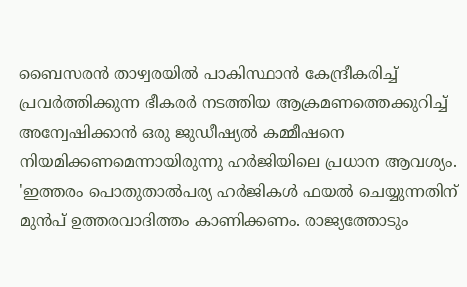ബൈസരന്‍ താഴ്വരയില്‍ പാകിസ്ഥാന്‍ കേന്ദ്രീകരിച്ച് പ്രവര്‍ത്തിക്കുന്ന ഭീകരര്‍ നടത്തിയ ആക്രമണത്തെക്കുറിച്ച് അന്വേഷിക്കാന്‍ ഒരു ജുഡീഷ്യല്‍ കമ്മീഷനെ നിയമിക്കണമെന്നായിരുന്നു ഹര്‍ജിയിലെ പ്രധാന ആവശ്യം. 'ഇത്തരം പൊതുതാല്‍പര്യ ഹര്‍ജികള്‍ ഫയല്‍ ചെയ്യുന്നതിന് മുന്‍പ് ഉത്തരവാദിത്തം കാണിക്കണം. രാജ്യത്തോടും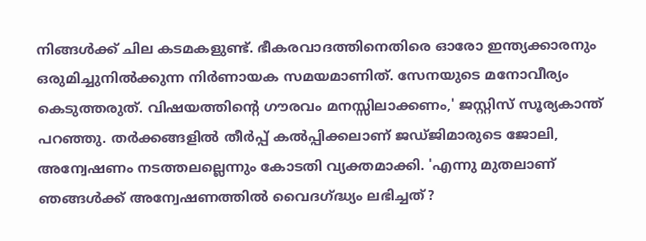നിങ്ങള്‍ക്ക് ചില കടമകളുണ്ട്. ഭീകരവാദത്തിനെതിരെ ഓരോ ഇന്ത്യക്കാരനും ഒരുമിച്ചുനില്‍ക്കുന്ന നിര്‍ണായക സമയമാണിത്. സേനയുടെ മനോവീര്യം കെടുത്തരുത്. വിഷയത്തിന്റെ ഗൗരവം മനസ്സിലാക്കണം,' ജസ്റ്റിസ് സൂര്യകാന്ത് പറഞ്ഞു. തര്‍ക്കങ്ങളില്‍ തീര്‍പ്പ് കല്‍പ്പിക്കലാണ് ജഡ്ജിമാരുടെ ജോലി, അന്വേഷണം നടത്തലല്ലെന്നും കോടതി വ്യക്തമാക്കി. 'എന്നു മുതലാണ് ഞങ്ങള്‍ക്ക് അന്വേഷണത്തില്‍ വൈദഗ്ദ്ധ്യം ലഭിച്ചത്?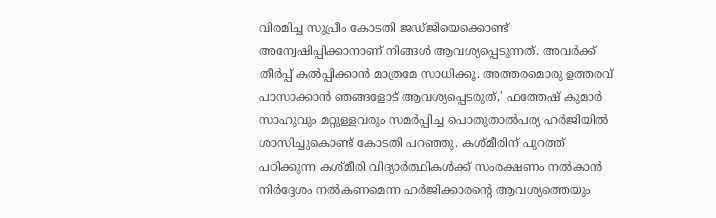വിരമിച്ച സുപ്രീം കോടതി ജഡ്ജിയെക്കൊണ്ട് അന്വേഷിപ്പിക്കാനാണ് നിങ്ങള്‍ ആവശ്യപ്പെടുന്നത്. അവര്‍ക്ക് തീര്‍പ്പ് കല്‍പ്പിക്കാന്‍ മാത്രമേ സാധിക്കൂ. അത്തരമൊരു ഉത്തരവ് പാസാക്കാന്‍ ഞങ്ങളോട് ആവശ്യപ്പെടരുത്,' ഫത്തേഷ് കുമാര്‍ സാഹുവും മറ്റുള്ളവരും സമര്‍പ്പിച്ച പൊതുതാല്‍പര്യ ഹര്‍ജിയില്‍ ശാസിച്ചുകൊണ്ട് കോടതി പറഞ്ഞു. കശ്മീരിന് പുറത്ത് പഠിക്കുന്ന കശ്മീരി വിദ്യാര്‍ത്ഥികള്‍ക്ക് സംരക്ഷണം നല്‍കാന്‍ നിര്‍ദ്ദേശം നല്‍കണമെന്ന ഹര്‍ജിക്കാരന്റെ ആവശ്യത്തെയും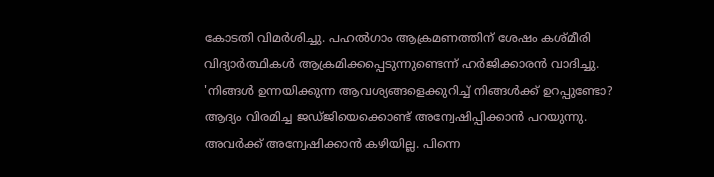കോടതി വിമര്‍ശിച്ചു. പഹല്‍ഗാം ആക്രമണത്തിന് ശേഷം കശ്മീരി വിദ്യാര്‍ത്ഥികള്‍ ആക്രമിക്കപ്പെടുന്നുണ്ടെന്ന് ഹര്‍ജിക്കാരന്‍ വാദിച്ചു. 'നിങ്ങള്‍ ഉന്നയിക്കുന്ന ആവശ്യങ്ങളെക്കുറിച്ച് നിങ്ങള്‍ക്ക് ഉറപ്പുണ്ടോ? ആദ്യം വിരമിച്ച ജഡ്ജിയെക്കൊണ്ട് അന്വേഷിപ്പിക്കാന്‍ പറയുന്നു. അവര്‍ക്ക് അന്വേഷിക്കാന്‍ കഴിയില്ല. പിന്നെ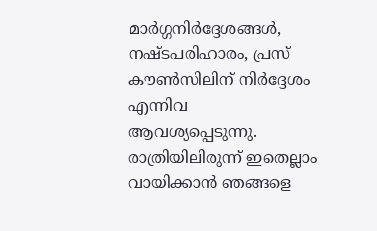മാര്‍ഗ്ഗനിര്‍ദ്ദേശങ്ങള്‍, നഷ്ടപരിഹാരം, പ്രസ് കൗണ്‍സിലിന് നിര്‍ദ്ദേശം എന്നിവ ആവശ്യപ്പെടുന്നു. രാത്രിയിലിരുന്ന് ഇതെല്ലാം വായിക്കാന്‍ ഞങ്ങളെ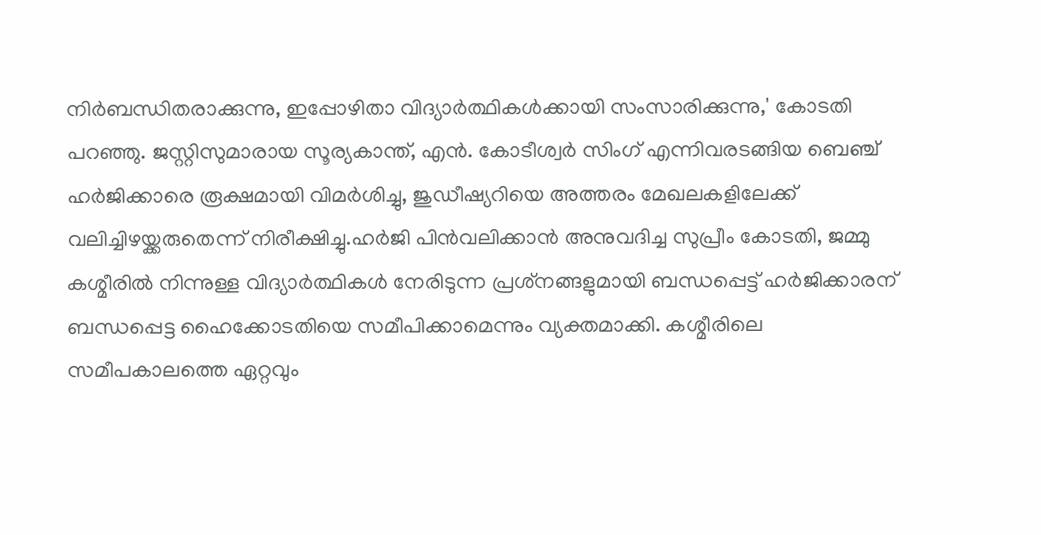നിര്‍ബന്ധിതരാക്കുന്നു, ഇപ്പോഴിതാ വിദ്യാര്‍ത്ഥികള്‍ക്കായി സംസാരിക്കുന്നു,' കോടതി പറഞ്ഞു. ജസ്റ്റിസുമാരായ സൂര്യകാന്ത്, എന്‍. കോടീശ്വര്‍ സിംഗ് എന്നിവരടങ്ങിയ ബെഞ്ച് ഹര്‍ജിക്കാരെ രൂക്ഷമായി വിമര്‍ശിച്ചു, ജുഡീഷ്യറിയെ അത്തരം മേഖലകളിലേക്ക് വലിച്ചിഴയ്ക്കരുതെന്ന് നിരീക്ഷിച്ചു.ഹര്‍ജി പിന്‍വലിക്കാന്‍ അനുവദിച്ച സുപ്രീം കോടതി, ജമ്മു കശ്മീരില്‍ നിന്നുള്ള വിദ്യാര്‍ത്ഥികള്‍ നേരിടുന്ന പ്രശ്‌നങ്ങളുമായി ബന്ധപ്പെട്ട് ഹര്‍ജിക്കാരന് ബന്ധപ്പെട്ട ഹൈക്കോടതിയെ സമീപിക്കാമെന്നും വ്യക്തമാക്കി. കശ്മീരിലെ സമീപകാലത്തെ ഏറ്റവും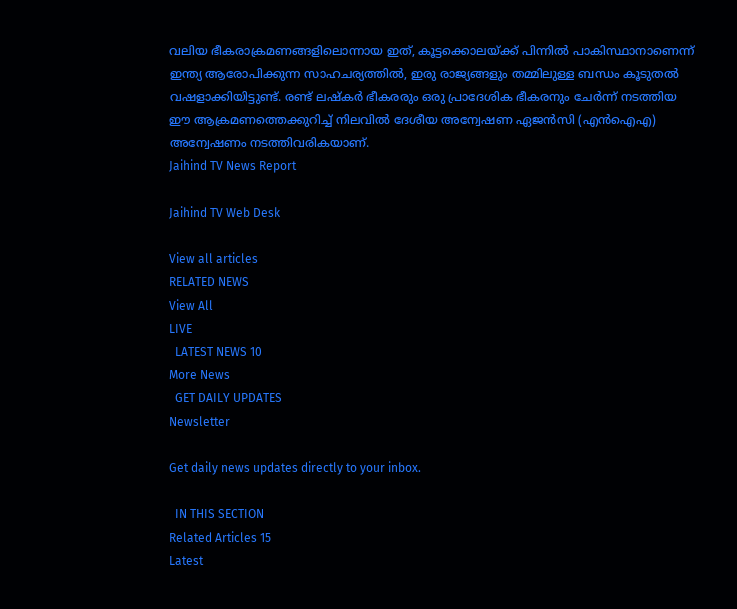വലിയ ഭീകരാക്രമണങ്ങളിലൊന്നായ ഇത്, കൂട്ടക്കൊലയ്ക്ക് പിന്നില്‍ പാകിസ്ഥാനാണെന്ന് ഇന്ത്യ ആരോപിക്കുന്ന സാഹചര്യത്തില്‍, ഇരു രാജ്യങ്ങളും തമ്മിലുള്ള ബന്ധം കൂടുതല്‍ വഷളാക്കിയിട്ടുണ്ട്. രണ്ട് ലഷ്‌കര്‍ ഭീകരരും ഒരു പ്രാദേശിക ഭീകരനും ചേര്‍ന്ന് നടത്തിയ ഈ ആക്രമണത്തെക്കുറിച്ച് നിലവില്‍ ദേശീയ അന്വേഷണ ഏജന്‍സി (എന്‍ഐഎ) അന്വേഷണം നടത്തിവരികയാണ്.
Jaihind TV News Report

Jaihind TV Web Desk

View all articles
RELATED NEWS
View All
LIVE
  LATEST NEWS 10
More News
  GET DAILY UPDATES
Newsletter

Get daily news updates directly to your inbox.

  IN THIS SECTION
Related Articles 15
Latest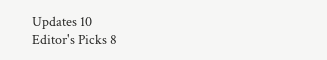Updates 10
Editor's Picks 8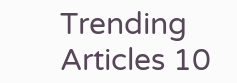Trending Articles 10